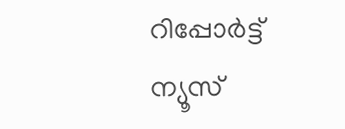റിപ്പോര്‍ട്ട്
ന്യൂസ്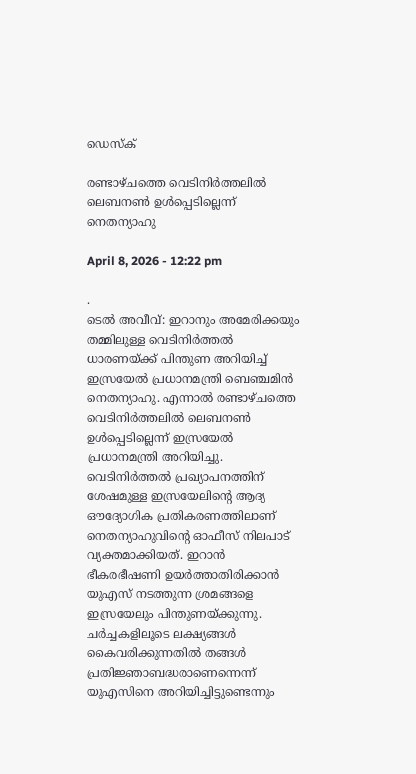ഡെസ്ക്

രണ്ടാഴ്ചത്തെ വെടിനിർത്തലിൽ ലെബനൺ ഉൾപ്പെടില്ലെന്ന് നെതന്യാഹു

April 8, 2026 - 12:22 pm

.
ടെൽ അവീവ്: ഇറാനും അമേരിക്കയും തമ്മിലുള്ള വെടിനിർത്തൽ ധാരണയ്ക്ക് പിന്തുണ അറിയിച്ച് ഇസ്രയേൽ പ്രധാനമന്ത്രി ബെഞ്ചമിൻ നെതന്യാഹു. എന്നാൽ രണ്ടാഴ്ചത്തെ വെടിനിർത്തലിൽ ലെബനൺ ഉൾപ്പെടില്ലെന്ന് ഇസ്രയേൽ പ്രധാനമന്ത്രി അറിയിച്ചു. വെടിനിർത്തൽ പ്രഖ്യാപനത്തിന് ശേഷമുള്ള ഇസ്രയേലിന്റെ ആദ്യ ഔദ്യോഗിക പ്രതികരണത്തിലാണ് നെതന്യാഹുവിന്റെ ഓഫീസ് നിലപാട് വ്യക്തമാക്കിയത്. ഇറാൻ ഭീകരഭീഷണി ഉയർത്താതിരിക്കാൻ യുഎസ് നടത്തുന്ന ശ്രമങ്ങളെ ഇസ്രയേലും പിന്തുണയ്ക്കുന്നു. ചർച്ചകളിലൂടെ ലക്ഷ്യങ്ങൾ കൈവരിക്കുന്നതിൽ തങ്ങൾ പ്രതിജ്ഞാബദ്ധരാണെന്നെന്ന് യുഎസിനെ അറിയിച്ചിട്ടുണ്ടെന്നും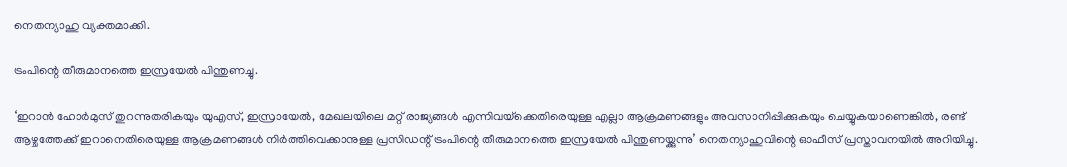നെതന്യാഹു വ്യക്തമാക്കി.

ട്രംപിന്റെ തീരുമാനത്തെ ഇസ്രയേൽ പിന്തുണച്ചു.

‘ഇറാൻ ഹോർമുസ് തുറന്നുതരികയും യുഎസ്, ഇസ്രായേൽ, മേഖലയിലെ മറ്റ് രാജ്യങ്ങൾ എന്നിവയ്‌ക്കെതിരെയുള്ള എല്ലാ ആക്രമണങ്ങളും അവസാനിപ്പിക്കുകയും ചെയ്യുകയാണെങ്കിൽ, രണ്ട് ആഴ്ചത്തേക്ക് ഇറാനെതിരെയുള്ള ആക്രമണങ്ങൾ നിർത്തിവെക്കാനുള്ള പ്രസിഡന്റ് ട്രംപിന്റെ തീരുമാനത്തെ ഇസ്രയേൽ പിന്തുണയ്ക്കുന്നു’ നെതന്യാഹുവിന്റെ ഓഫീസ് പ്രസ്താവനയിൽ അറിയിച്ചു.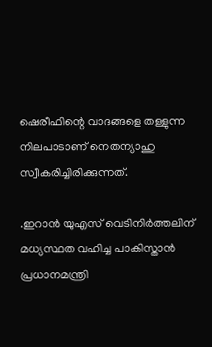ഷെരീഫിന്റെ വാദങ്ങളെ തള്ളുന്ന നിലപാടാണ് നെതന്യാഹു സ്വീകരിച്ചിരിക്കുന്നത്.

.ഇറാൻ യുഎസ് വെടിനിർത്തലിന് മധ്യസ്ഥത വഹിച്ച പാകിസ്താൻ പ്രധാനമന്ത്രി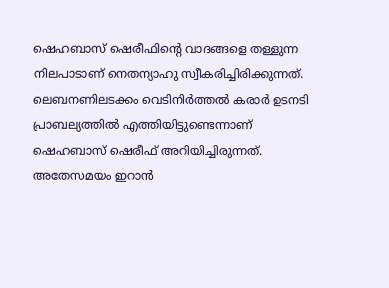ഷെഹബാസ് ഷെരീഫിന്റെ വാദങ്ങളെ തള്ളുന്ന നിലപാടാണ് നെതന്യാഹു സ്വീകരിച്ചിരിക്കുന്നത്. ലെബനണിലടക്കം വെടിനിർത്തൽ കരാർ ഉടനടി പ്രാബല്യത്തിൽ എത്തിയിട്ടുണ്ടെന്നാണ് ഷെഹബാസ് ഷെരീഫ് അറിയിച്ചിരുന്നത്. അതേസമയം ഇറാൻ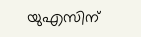യുഎസിന്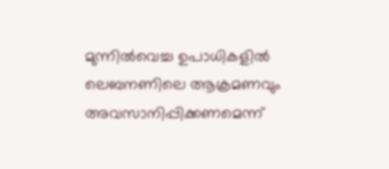മുന്നിൽവെച്ച ഉപാധികളിൽ ലെബനണിലെ ആക്രമണവും അവസാനിപ്പിക്കണമെന്ന്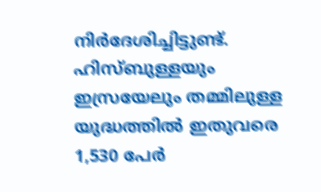നിർദേശിച്ചിട്ടുണ്ട്. ഹിസ്ബുള്ളയും ഇസ്രയേലും തമ്മിലുള്ള യുദ്ധത്തിൽ ഇതുവരെ 1,530 പേർ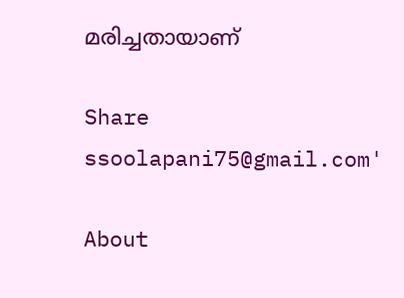മരിച്ചതായാണ്

Share
ssoolapani75@gmail.com'

About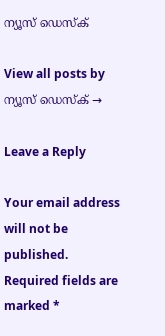ന്യൂസ് ഡെസ്ക്

View all posts by ന്യൂസ് ഡെസ്ക് →

Leave a Reply

Your email address will not be published. Required fields are marked *